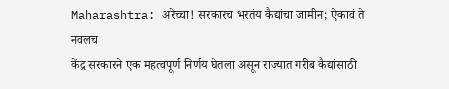Maharashtra: अरेच्चा! सरकारच भरतंय कैद्यांचा जामीन; ऐकावं ते नवलच
केंद्र सरकारने एक महत्वपूर्ण निर्णय घेतला असून राज्यात गरीब कैद्यांसाठी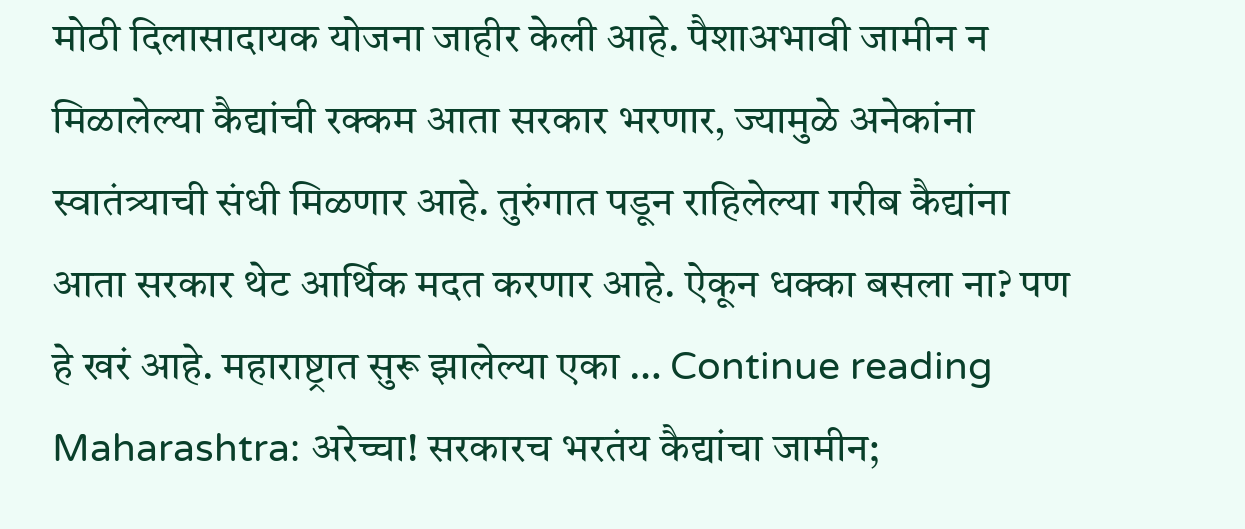मोठी दिलासादायक योजना जाहीर केली आहे. पैशाअभावी जामीन न मिळालेल्या कैद्यांची रक्कम आता सरकार भरणार, ज्यामुळे अनेकांना स्वातंत्र्याची संधी मिळणार आहे. तुरुंगात पडून राहिलेल्या गरीब कैद्यांना आता सरकार थेट आर्थिक मदत करणार आहे. ऐकून धक्का बसला ना? पण हे खरं आहे. महाराष्ट्रात सुरू झालेल्या एका … Continue reading Maharashtra: अरेच्चा! सरकारच भरतंय कैद्यांचा जामीन;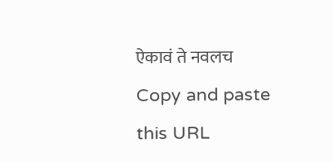ऐकावं ते नवलच
Copy and paste this URL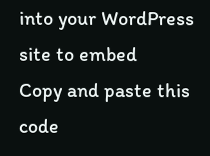into your WordPress site to embed
Copy and paste this code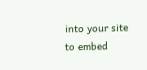into your site to embed